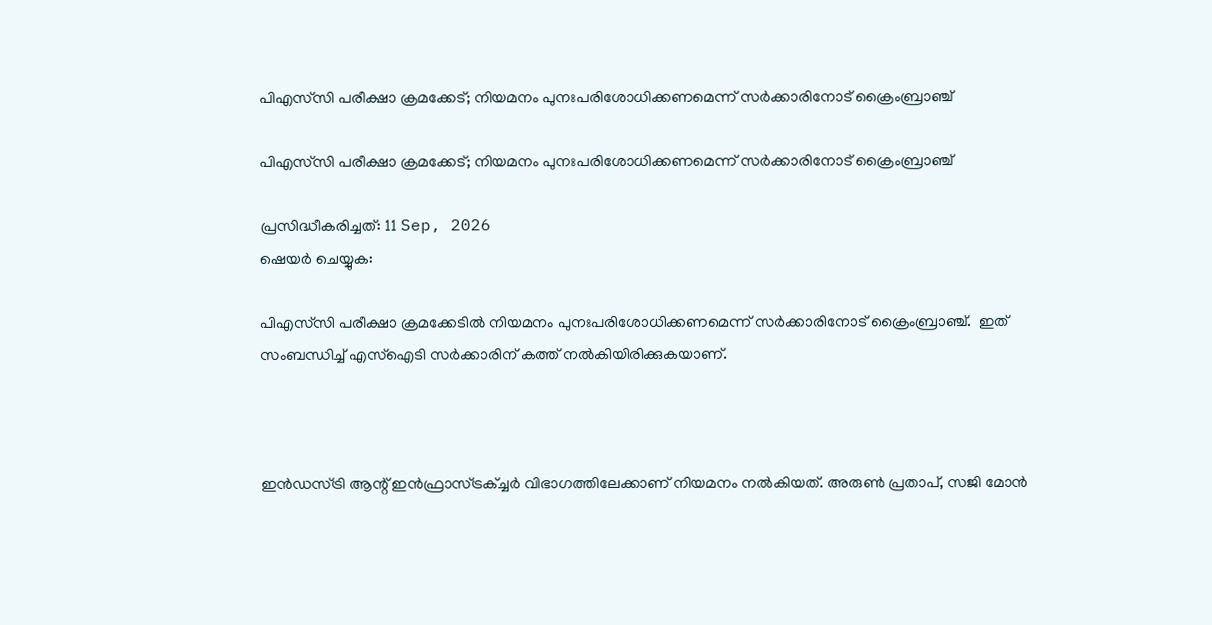പിഎസ്‌സി പരീക്ഷാ ക്രമക്കേട്; നിയമനം പുനഃപരിശോധിക്കണമെന്ന് സര്‍ക്കാരിനോട് ക്രൈംബ്രാഞ്ച്

പിഎസ്‌സി പരീക്ഷാ ക്രമക്കേട്; നിയമനം പുനഃപരിശോധിക്കണമെന്ന് സര്‍ക്കാരിനോട് ക്രൈംബ്രാഞ്ച്

പ്രസിദ്ധീകരിച്ചത്: 11 Sep, 2026
ഷെയർ ചെയ്യുക:

പിഎസ്‌സി പരീക്ഷാ ക്രമക്കേടില്‍ നിയമനം പുനഃപരിശോധിക്കണമെന്ന് സര്‍ക്കാരിനോട് ക്രൈംബ്രാഞ്ച്.  ഇത് സംബന്ധിച്ച് എസ്‌ഐടി സര്‍ക്കാരിന് കത്ത് നല്‍കിയിരിക്കുകയാണ്.



ഇന്‍ഡസ്ട്രി ആന്റ് ഇന്‍ഫ്രാസ്ട്രക്ച്ചര്‍ വിഭാഗത്തിലേക്കാണ് നിയമനം നല്‍കിയത്. അരുണ്‍ പ്രതാപ്, സജി മോന്‍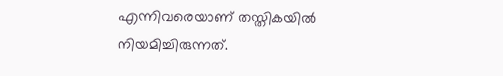എന്നിവരെയാണ് തസ്തികയില്‍ നിയമിച്ചിരുന്നത്.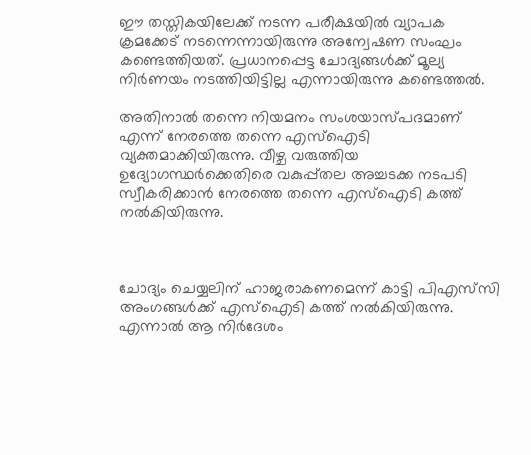ഈ തസ്തികയിലേക്ക് നടന്ന പരീക്ഷയില്‍ വ്യാപക ക്രമക്കേട് നടന്നെന്നായിരുന്നു അന്വേഷണ സംഘം കണ്ടെത്തിയത്. പ്രധാനപ്പെട്ട ചോദ്യങ്ങള്‍ക്ക് മൂല്യ നിര്‍ണയം നടത്തിയിട്ടില്ല എന്നായിരുന്നു കണ്ടെത്തല്‍.

അതിനാല്‍ തന്നെ നിയമനം സംശയാസ്പദമാണ് എന്ന് നേരത്തെ തന്നെ എസ്‌ഐടി വ്യക്തമാക്കിയിരുന്നു. വീഴ്ച വരുത്തിയ ഉദ്യോഗസ്ഥര്‍ക്കെതിരെ വകുപ്പ്തല അച്ചടക്ക നടപടി സ്വീകരിക്കാന്‍ നേരത്തെ തന്നെ എസ്‌ഐടി കത്ത് നല്‍കിയിരുന്നു.



ചോദ്യം ചെയ്യലിന് ഹാജരാകണമെന്ന് കാട്ടി പിഎസ്‌സി അംഗങ്ങള്‍ക്ക് എസ്‌ഐടി കത്ത് നല്‍കിയിരുന്നു. എന്നാല്‍ ആ നിര്‍ദേശം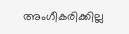അംഗീകരിക്കില്ല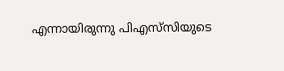എന്നായിരുന്നു പിഎസ്‌സിയുടെ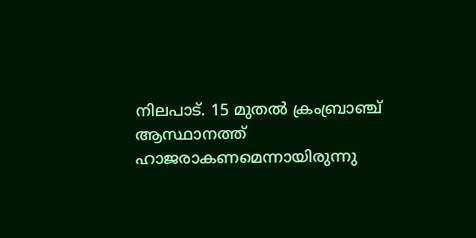നിലപാട്. 15 മുതല്‍ ക്രംബ്രാഞ്ച് ആസ്ഥാനത്ത് ഹാജരാകണമെന്നായിരുന്നു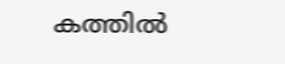കത്തില്‍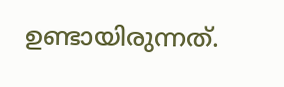ഉണ്ടായിരുന്നത്.